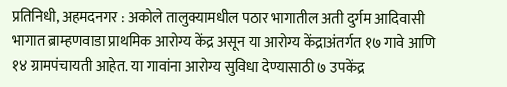प्रतिनिधी, अहमदनगर : अकोले तालुक्यामधील पठार भागातील अती दुर्गम आदिवासी भागात ब्राम्हणवाडा प्राथमिक आरोग्य केंद्र असून या आरोग्य केंद्राअंतर्गत १७ गावे आणि १४ ग्रामपंचायती आहेत. या गावांना आरोग्य सुविधा देण्यासाठी ७ उपकेंद्र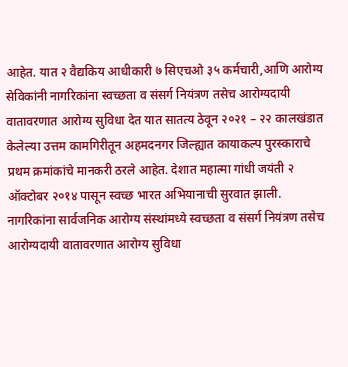आहेत. यात २ वैद्यकिय आधीकारी ७ सिएचओ ३५ कर्मचारी,आणि आरोग्य सेविकांनी नागरिकांना स्वच्छता व संसर्ग नियंत्रण तसेच आरोग्यदायी वातावरणात आरोग्य सुविधा देत यात सातत्य ठेवून २०२१ – २२ कालखंडात केलेल्या उत्तम कामगिरीतून अहमदनगर जिल्ह्यात कायाकल्प पुरस्काराचे प्रथम क्रमांकांचे मानकरी ठरले आहेत. देशात महात्मा गांधी जयंती २ ऑक्टोबर २०१४ पासून स्वच्छ भारत अभियानाची सुरवात झाली. नागरिकांना सार्वजनिक आरोग्य संस्थांमध्ये स्वच्छता व संसर्ग नियंत्रण तसेच आरोग्यदायी वातावरणात आरोग्य सुविधा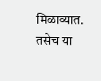मिळाव्यात. तसेच या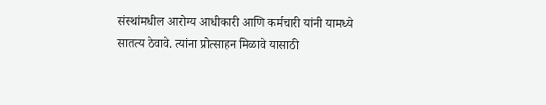संस्थांमधील आरोग्य आधीकारी आणि कर्मचारी यांनी यामध्ये सातत्य ठेवावे. त्यांना प्रोत्साहन मिळावे यासाठी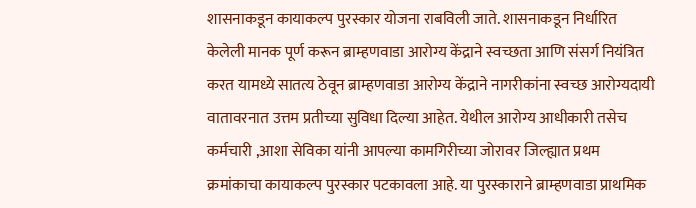शासनाकडून कायाकल्प पुरस्कार योजना राबविली जाते. शासनाकडून निर्धारित केलेली मानक पूर्ण करून ब्राम्हणवाडा आरोग्य केंद्राने स्वच्छता आणि संसर्ग नियंत्रित करत यामध्ये सातत्य ठेवून ब्राम्हणवाडा आरोग्य केंद्राने नागरीकांना स्वच्छ आरोग्यदायी वातावरनात उत्तम प्रतीच्या सुविधा दिल्या आहेत. येथील आरोग्य आधीकारी तसेच कर्मचारी ,आशा सेविका यांनी आपल्या कामगिरीच्या जोरावर जिल्ह्यात प्रथम क्रमांकाचा कायाकल्प पुरस्कार पटकावला आहे. या पुरस्काराने ब्राम्हणवाडा प्राथमिक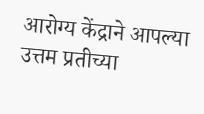आरोग्य केंद्राने आपल्या उत्तम प्रतीच्या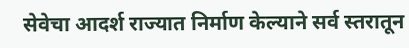सेवेचा आदर्श राज्यात निर्माण केल्याने सर्व स्तरातून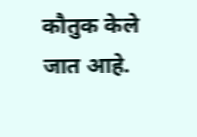कौतुक केले जात आहे.